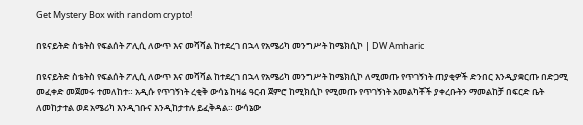Get Mystery Box with random crypto!

በዩናይትድ ስቴትስ የፍልሰት ፖሊሲ ለውጥ እና መሻሻል ከተደረገ በኋላ የአሜሪካ መንግሥት ከሜክሲኮ | DW Amharic

በዩናይትድ ስቴትስ የፍልሰት ፖሊሲ ለውጥ እና መሻሻል ከተደረገ በኋላ የአሜሪካ መንግሥት ከሜክሲኮ ለሚመጡ የጥገኝነት ጠያቂዎች ድንበር እንዲያቋርጡ በድጋሚ መፈቀድ መጀመሩ ተመለከተ። አዲሱ የጥገኝነት ረቂቅ ውሳኔ ከዛሬ ዓርብ ጀምሮ ከሚክሲኮ የሚመጡ የጥገኝነት አመልካቾች ያቀረቡትን ማመልከቻ በፍርድ ቤት ለመከታተል ወደ አሜሪካ እንዲገቡና እንዲከታተሉ ይፈቅዳል። ውሳኔው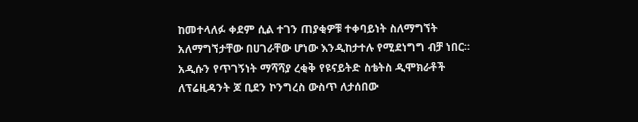ከመተላለፉ ቀደም ሲል ተገን ጠያቂዎቹ ተቀባይነት ስለማግኘት አለማግኘታቸው በሀገራቸው ሆነው እንዲከታተሉ የሚደነግግ ብቻ ነበር። አዲሱን የጥገኝነት ማሻሻያ ረቂቅ የዩናይትድ ስቴትስ ዲሞክራቶች ለፕሬዚዳንት ጆ ቢደን ኮንግረስ ውስጥ ለታሰበው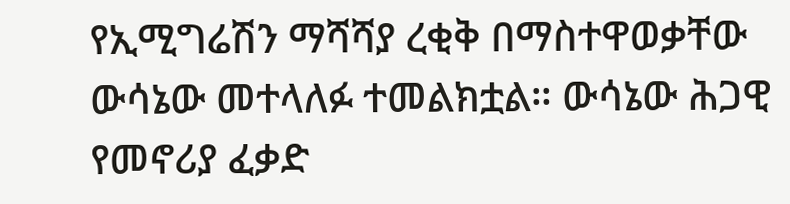የኢሚግሬሽን ማሻሻያ ረቂቅ በማስተዋወቃቸው ውሳኔው መተላለፉ ተመልክቷል። ውሳኔው ሕጋዊ የመኖሪያ ፈቃድ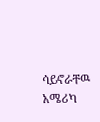ሳይኖራቸዉ አሜሪካ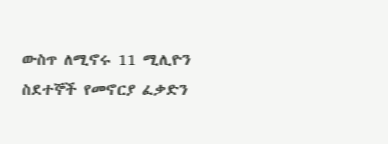ውስጥ ለሚኖሩ 11 ሚሊዮን ስደተኞች የመኖርያ ፈቃድን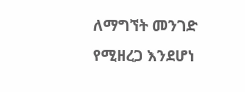ለማግኘት መንገድ የሚዘረጋ እንደሆነ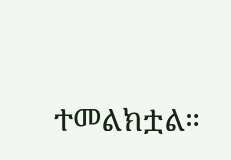ተመልክቷል።